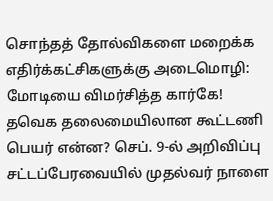சொந்தத் தோல்விகளை மறைக்க எதிர்க்கட்சிகளுக்கு அடைமொழி: மோடியை விமர்சித்த கார்கே! தவெக தலைமையிலான கூட்டணி பெயர் என்ன? செப். 9-ல் அறிவிப்பு சட்டப்பேரவையில் முதல்வர் நாளை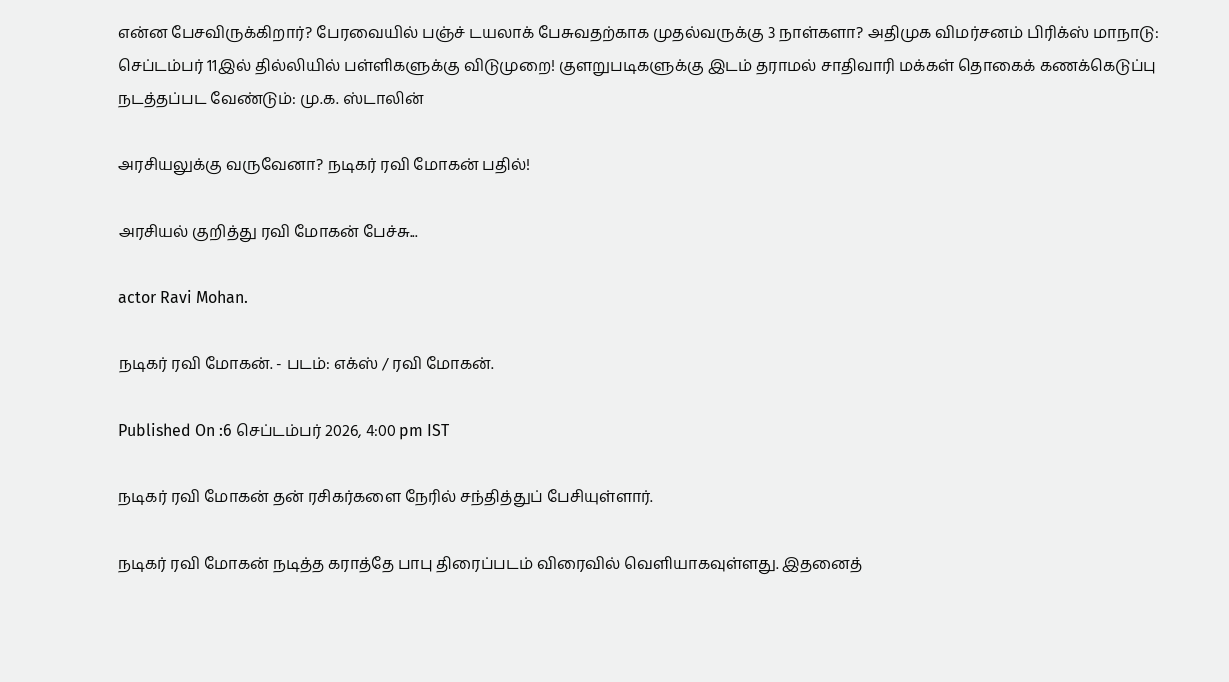என்ன பேசவிருக்கிறார்? பேரவையில் பஞ்ச் டயலாக் பேசுவதற்காக முதல்வருக்கு 3 நாள்களா? அதிமுக விமர்சனம் பிரிக்ஸ் மாநாடு: செப்டம்பர் 11இல் தில்லியில் பள்ளிகளுக்கு விடுமுறை! குளறுபடிகளுக்கு இடம் தராமல் சாதிவாரி மக்கள் தொகைக் கணக்கெடுப்பு நடத்தப்பட வேண்டும்: மு.க. ஸ்டாலின்

அரசியலுக்கு வருவேனா? நடிகர் ரவி மோகன் பதில்!

அரசியல் குறித்து ரவி மோகன் பேச்சு...

actor Ravi Mohan.

நடிகர் ரவி மோகன். - படம்: எக்ஸ் / ரவி மோகன்.

Published On :6 செப்டம்பர் 2026, 4:00 pm IST

நடிகர் ரவி மோகன் தன் ரசிகர்களை நேரில் சந்தித்துப் பேசியுள்ளார்.

நடிகர் ரவி மோகன் நடித்த கராத்தே பாபு திரைப்படம் விரைவில் வெளியாகவுள்ளது. இதனைத்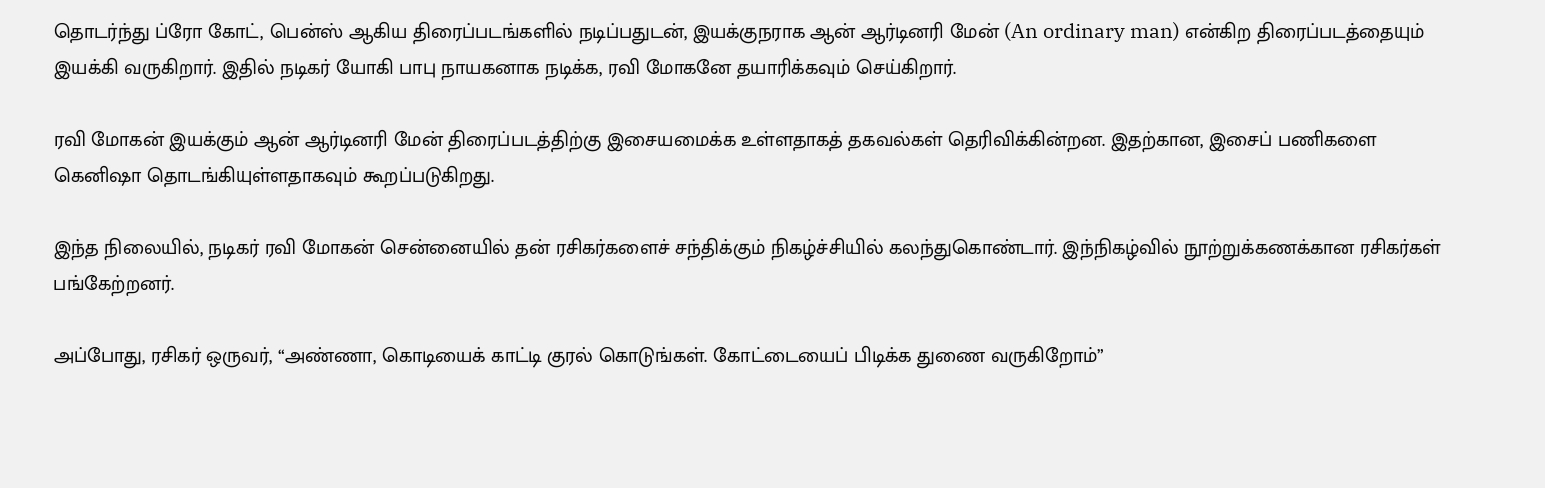தொடர்ந்து ப்ரோ கோட், பென்ஸ் ஆகிய திரைப்படங்களில் நடிப்பதுடன், இயக்குநராக ஆன் ஆர்டினரி மேன் (An ordinary man) என்கிற திரைப்படத்தையும் இயக்கி வருகிறார். இதில் நடிகர் யோகி பாபு நாயகனாக நடிக்க, ரவி மோகனே தயாரிக்கவும் செய்கிறார்.

ரவி மோகன் இயக்கும் ஆன் ஆர்டினரி மேன் திரைப்படத்திற்கு இசையமைக்க உள்ளதாகத் தகவல்கள் தெரிவிக்கின்றன. இதற்கான, இசைப் பணிகளை கெனிஷா தொடங்கியுள்ளதாகவும் கூறப்படுகிறது.

இந்த நிலையில், நடிகர் ரவி மோகன் சென்னையில் தன் ரசிகர்களைச் சந்திக்கும் நிகழ்ச்சியில் கலந்துகொண்டார். இந்நிகழ்வில் நூற்றுக்கணக்கான ரசிகர்கள் பங்கேற்றனர்.

அப்போது, ரசிகர் ஒருவர், “அண்ணா, கொடியைக் காட்டி குரல் கொடுங்கள். கோட்டையைப் பிடிக்க துணை வருகிறோம்”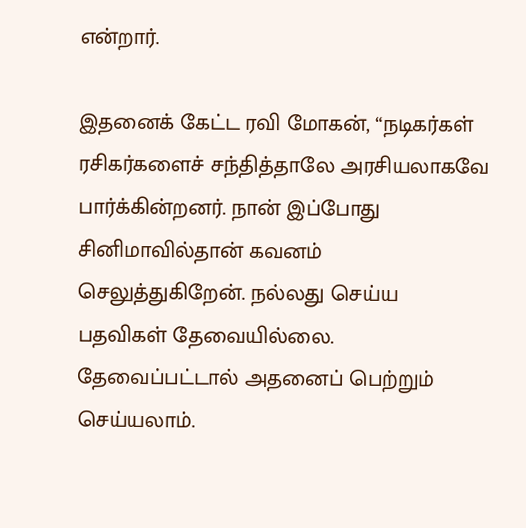என்றார்.

இதனைக் கேட்ட ரவி மோகன், “நடிகர்கள் ரசிகர்களைச் சந்தித்தாலே அரசியலாகவே பார்க்கின்றனர். நான் இப்போது சினிமாவில்தான் கவனம் செலுத்துகிறேன். நல்லது செய்ய பதவிகள் தேவையில்லை. தேவைப்பட்டால் அதனைப் பெற்றும் செய்யலாம்.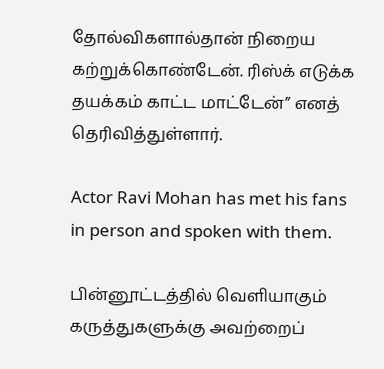தோல்விகளால்தான் நிறைய கற்றுக்கொண்டேன். ரிஸ்க் எடுக்க தயக்கம் காட்ட மாட்டேன்” எனத் தெரிவித்துள்ளார்.

Actor Ravi Mohan has met his fans in person and spoken with them.

பின்னூட்டத்தில் வெளியாகும் கருத்துகளுக்கு அவற்றைப்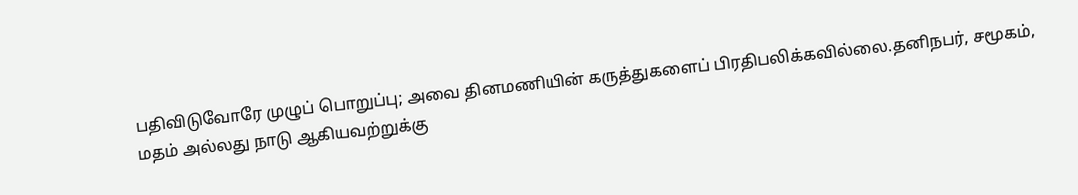பதிவிடுவோரே முழுப் பொறுப்பு; அவை தினமணியின் கருத்துகளைப் பிரதிபலிக்கவில்லை.தனிநபர், சமூகம், மதம் அல்லது நாடு ஆகியவற்றுக்கு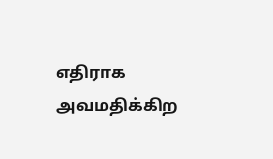எதிராக அவமதிக்கிற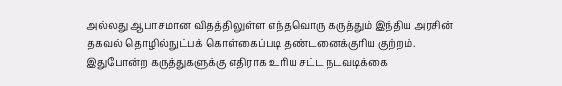அல்லது ஆபாசமான விதத்திலுள்ள எந்தவொரு கருத்தும் இந்திய அரசின் தகவல் தொழில்நுட்பக் கொள்கைப்படி தண்டனைக்குரிய குற்றம். இதுபோன்ற கருத்துகளுக்கு எதிராக உரிய சட்ட நடவடிக்கை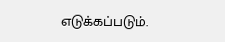எடுக்கப்படும்.